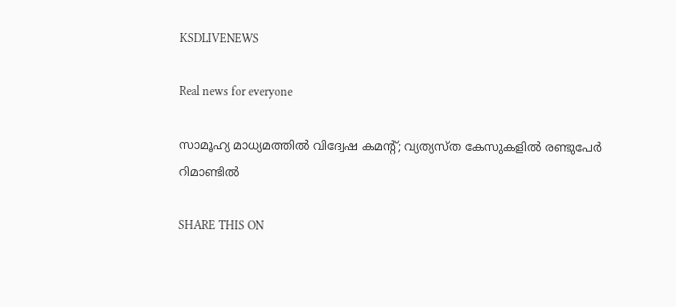KSDLIVENEWS

Real news for everyone

സാമൂഹ്യ മാധ്യമത്തില്‍ വിദ്വേഷ കമന്റ്; വ്യത്യസ്ത കേസുകളില്‍ രണ്ടുപേര്‍ റിമാണ്ടില്‍

SHARE THIS ON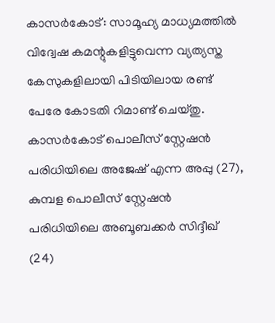കാസര്‍കോട്: സാമൂഹ്യ മാധ്യമത്തില്‍ വിദ്വേഷ കമന്റുകളിട്ടുവെന്ന വ്യത്യസ്ത കേസുകളിലായി പിടിയിലായ രണ്ട് പേരേ കോടതി റിമാണ്ട് ചെയ്തു. കാസര്‍കോട് പൊലീസ് സ്റ്റേഷന്‍ പരിധിയിലെ അജേഷ് എന്ന അപ്പു (27), കുമ്പള പൊലീസ് സ്റ്റേഷന്‍ പരിധിയിലെ അബൂബക്കര്‍ സിദ്ദീഖ് (24)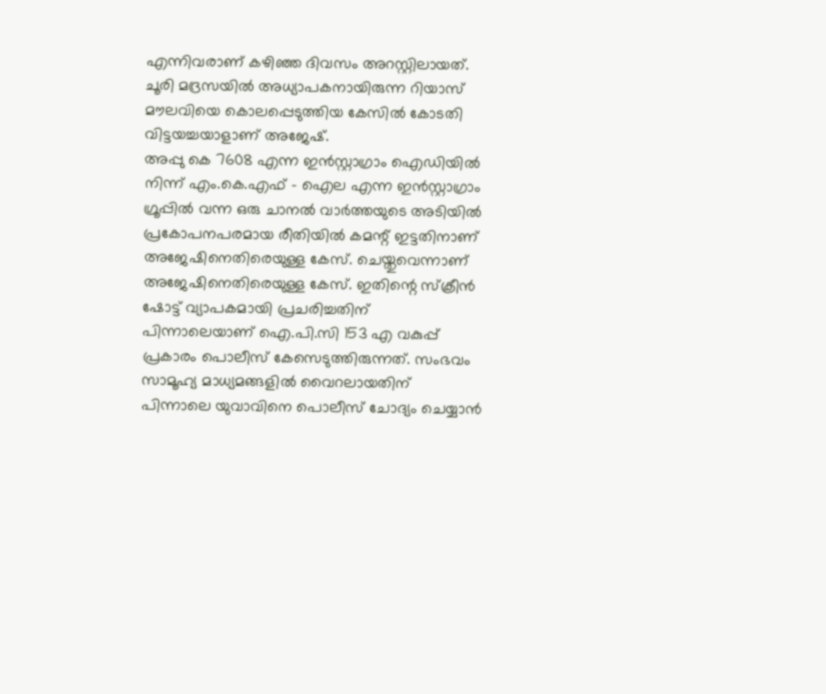എന്നിവരാണ് കഴിഞ്ഞ ദിവസം അറസ്റ്റിലായത്. ചൂരി മദ്രസയില്‍ അധ്യാപകനായിരുന്ന റിയാസ് മൗലവിയെ കൊലപ്പെടുത്തിയ കേസില്‍ കോടതി വിട്ടയച്ചയാളാണ് അജേഷ്.
അപ്പു കെ 7608 എന്ന ഇന്‍സ്റ്റാഗ്രാം ഐഡിയില്‍ നിന്ന് എം.കെ.എഫ് – ഐല എന്ന ഇന്‍സ്റ്റാഗ്രാം ഗ്രൂപ്പില്‍ വന്ന ഒരു ചാനല്‍ വാര്‍ത്തയുടെ അടിയില്‍ പ്രകോപനപരമായ രീതിയില്‍ കമന്റ് ഇട്ടതിനാണ് അജേഷിനെതിരെയുള്ള കേസ്. ചെയ്തുവെന്നാണ് അജേഷിനെതിരെയുള്ള കേസ്. ഇതിന്റെ സ്‌ക്രീന്‍ ഷോട്ട് വ്യാപകമായി പ്രചരിച്ചതിന് പിന്നാലെയാണ് ഐ.പി.സി 153 എ വകുപ്പ് പ്രകാരം പൊലീസ് കേസെടുത്തിരുന്നത്. സംഭവം സാമൂഹ്യ മാധ്യമങ്ങളില്‍ വൈറലായതിന് പിന്നാലെ യുവാവിനെ പൊലീസ് ചോദ്യം ചെയ്യാന്‍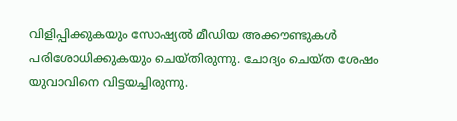വിളിപ്പിക്കുകയും സോഷ്യല്‍ മീഡിയ അക്കൗണ്ടുകള്‍ പരിശോധിക്കുകയും ചെയ്തിരുന്നു. ചോദ്യം ചെയ്ത ശേഷം യുവാവിനെ വിട്ടയച്ചിരുന്നു.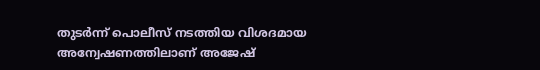തുടര്‍ന്ന് പൊലീസ് നടത്തിയ വിശദമായ അന്വേഷണത്തിലാണ് അജേഷ്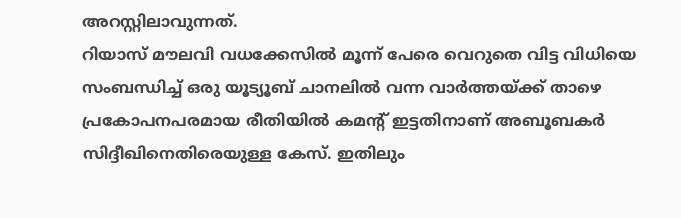അറസ്റ്റിലാവുന്നത്.
റിയാസ് മൗലവി വധക്കേസില്‍ മൂന്ന് പേരെ വെറുതെ വിട്ട വിധിയെ സംബന്ധിച്ച് ഒരു യൂട്യൂബ് ചാനലില്‍ വന്ന വാര്‍ത്തയ്ക്ക് താഴെ പ്രകോപനപരമായ രീതിയില്‍ കമന്റ് ഇട്ടതിനാണ് അബൂബകര്‍ സിദ്ദീഖിനെതിരെയുള്ള കേസ്. ഇതിലും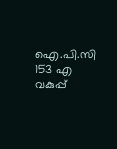ഐ.പി.സി 153 എ വകുപ്പ്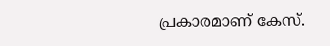പ്രകാരമാണ് കേസ്.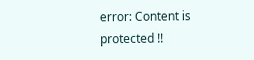error: Content is protected !!